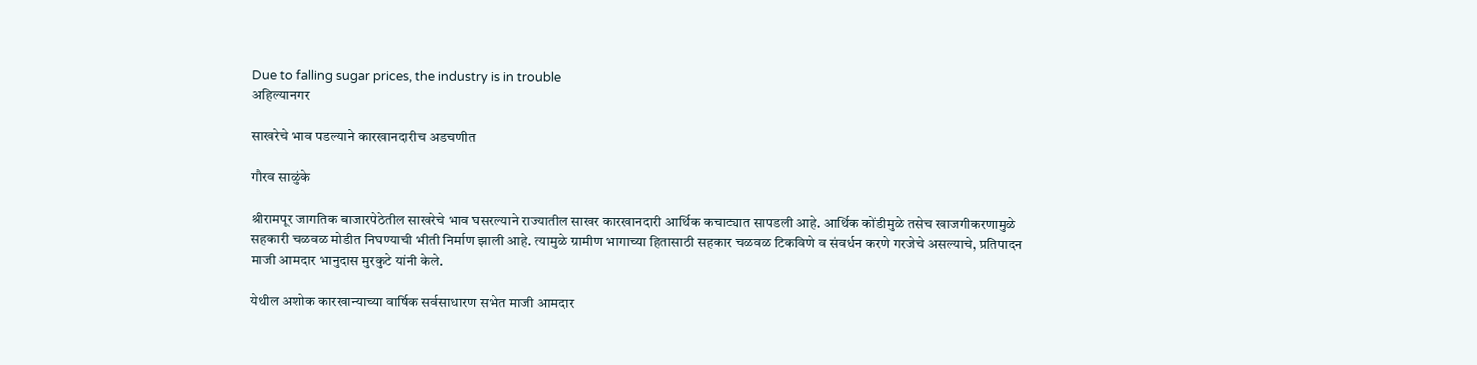Due to falling sugar prices, the industry is in trouble
अहिल्यानगर

साखरेचे भाव पडल्याने कारखानदारीच अडचणीत

गौरव साळुंके

श्रीरामपूर जागतिक बाजारपेठेतील साखरेचे भाव घसरल्याने राज्यातील साखर कारखानदारी आर्थिक कचाट्यात सापडली आहे. आर्थिक कोंडीमुळे तसेच खाजगीकरणामुळे सहकारी चळवळ मोडीत निघण्याची भीती निर्माण झाली आहे. त्यामुळे ग्रामीण भागाच्या हितासाठी सहकार चळवळ टिकविणे व संवर्धन करणे गरजेचे असल्याचे, प्रतिपादन माजी आमदार भानुदास मुरकुटे यांनी केले.

येथील अशोक कारखान्याच्या वार्षिक सर्वसाधारण सभेत माजी आमदार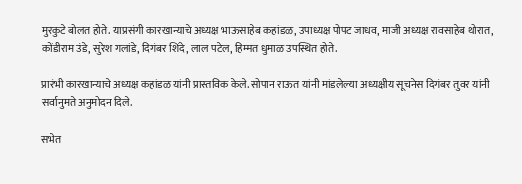मुरकुटे बोलत होते. याप्रसंगी कारखान्याचे अध्यक्ष भाऊसाहेब कहांडळ, उपाध्यक्ष पोपट जाधव, माजी अध्यक्ष रावसाहेब थोरात, कोंडीराम उंडे, सुरेश गलांडे, दिगंबर शिंदे, लाल पटेल, हिम्मत धुमाळ उपस्थित होते.

प्रारंभी कारखान्याचे अध्यक्ष कहांडळ यांनी प्रास्तविक केले. सोपान राऊत यांनी मांडलेल्या अध्यक्षीय सूचनेस दिगंबर तुवर यांनी सर्वानुमते अनुमोदन दिले.

सभेत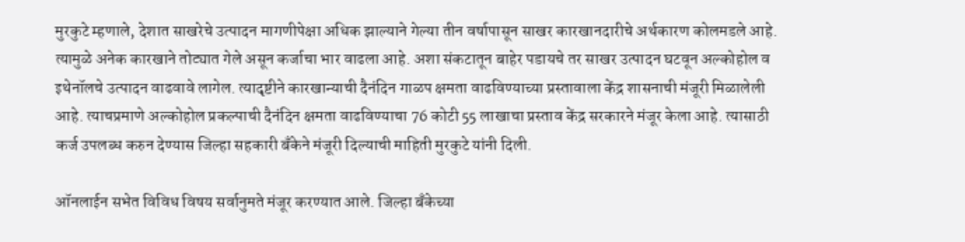मुरकुटे म्हणाले, देशात साखरेचे उत्पादन मागणीपेक्षा अधिक झाल्याने गेल्या तीन वर्षापासून साखर कारखानदारीचे अर्थकारण कोलमडले आहे. त्यामुळे अनेक कारखाने तोट्यात गेले असून कर्जाचा भार वाढला आहे. अशा संकटातून बाहेर पडायचे तर साखर उत्पादन घटवून अल्कोहोल व इथेनॉलचे उत्पादन वाढवावे लागेल. त्यादृष्टीने कारखान्याची दैनंदिन गाळप क्षमता वाढविण्याच्या प्रस्तावाला केंद्र शासनाची मंजूरी मिळालेली आहे. त्याचप्रमाणे अल्कोहोल प्रकल्पाची दैनंदिन क्षमता वाढविण्याचा 76 कोटी 55 लाखाचा प्रस्ताव केंद्र सरकारने मंजूर केला आहे. त्यासाठी कर्ज उपलब्ध करुन देण्यास जिल्हा सहकारी बॅंकेने मंजूरी दिल्याची माहिती मुरकुटे यांनी दिली.

ऑनलाईन सभेत विविध विषय सर्वानुमते मंजूर करण्यात आले. जिल्हा बॅंकेच्या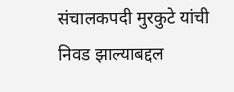संचालकपदी मुरकुटे यांची निवड झाल्याबद्दल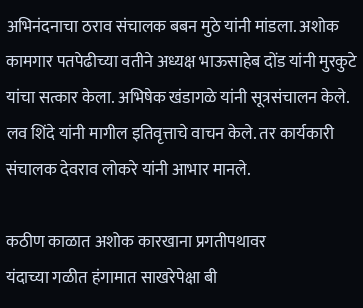अभिनंदनाचा ठराव संचालक बबन मुठे यांनी मांडला. अशोक कामगार पतपेढीच्या वतीने अध्यक्ष भाऊसाहेब दोंड यांनी मुरकुटे यांचा सत्कार केला. अभिषेक खंडागळे यांनी सूत्रसंचालन केले. लव शिंदे यांनी मागील इतिवृत्ताचे वाचन केले. तर कार्यकारी संचालक देवराव लोकरे यांनी आभार मानले.

कठीण काळात अशोक कारखाना प्रगतीपथावर
यंदाच्या गळीत हंगामात साखरेपेक्षा बी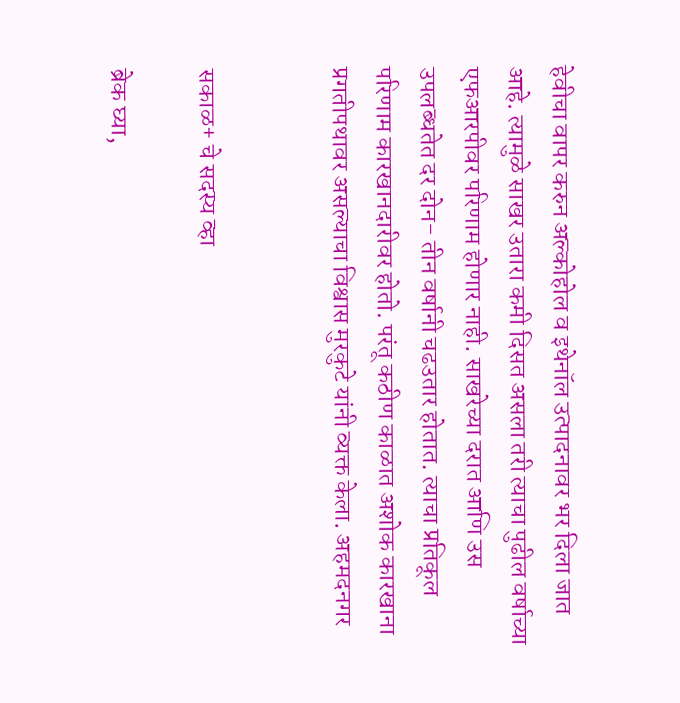हेवीचा वापर करुन अल्कोहोल व इथेनॉल उत्पादनावर भर दिला जात आहे. त्यामुळे साखर उतारा कमी दिसत असला तरी त्याचा पुढील वर्षाच्या एफआरपीवर परिणाम होणार नाही. साखरेच्या दरात आणि उस उपलब्धतेत दर दोन- तीन वर्षानी चढउतार होतात. त्याचा प्रतिकूल परिणाम कारखानदारीवर होतो. परंतू कठीण काळात अशोक कारखाना प्रगतीपथावर असल्याचा विश्वास मुरकुटे यांनी व्यक्त केला. अहमदनगर


सकाळ+ चे सदस्य व्हा

ब्रेक घ्या,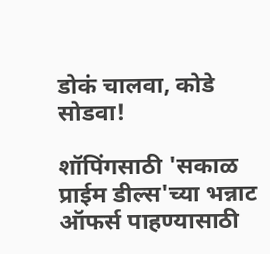डोकं चालवा, कोडे सोडवा!

शॉपिंगसाठी 'सकाळ प्राईम डील्स'च्या भन्नाट ऑफर्स पाहण्यासाठी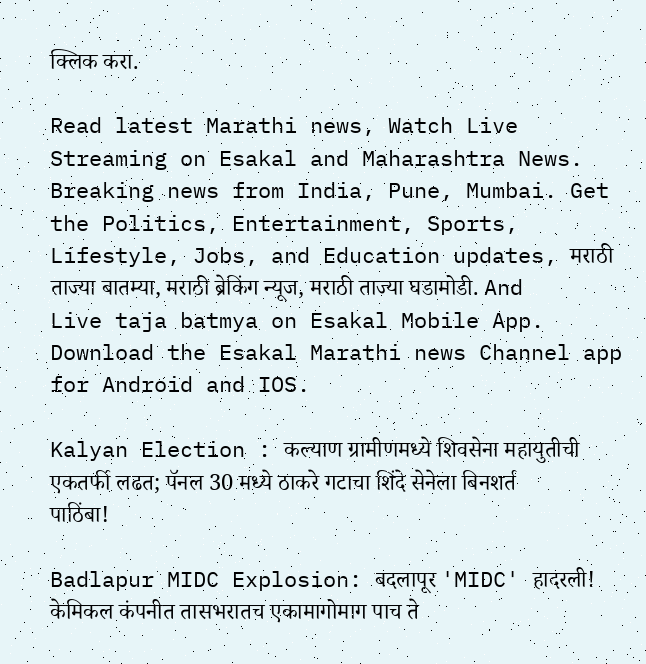क्लिक करा.

Read latest Marathi news, Watch Live Streaming on Esakal and Maharashtra News. Breaking news from India, Pune, Mumbai. Get the Politics, Entertainment, Sports, Lifestyle, Jobs, and Education updates, मराठी ताज्या बातम्या, मराठी ब्रेकिंग न्यूज, मराठी ताज्या घडामोडी. And Live taja batmya on Esakal Mobile App. Download the Esakal Marathi news Channel app for Android and IOS.

Kalyan Election : कल्याण ग्रामीणमध्ये शिवसेना महायुतीची एकतर्फी लढत; पॅनल 30 मध्ये ठाकरे गटाचा शिंदे सेनेला बिनशर्त पाठिंबा!

Badlapur MIDC Explosion: बदलापूर 'MIDC' हादरली! केमिकल कंपनीत तासभरातच एकामागोमाग पाच ते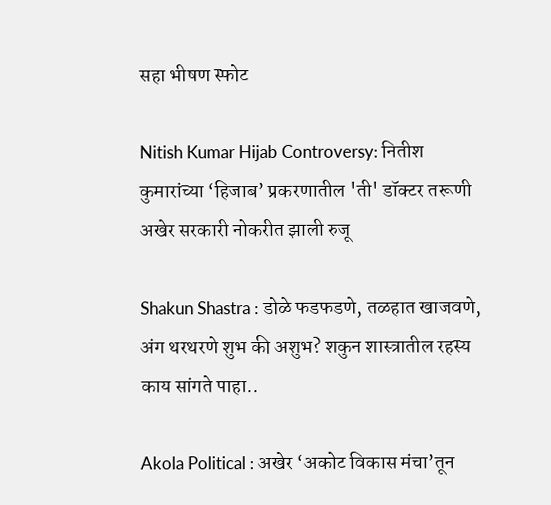सहा भीषण स्फोट

Nitish Kumar Hijab Controversy: नितीश कुमारांच्या ‘हिजाब’ प्रकरणातील 'ती' डॉक्टर तरूणी अखेर सरकारी नोकरीत झाली रुजू

Shakun Shastra : डोळे फडफडणे, तळहात खाजवणे, अंग थरथरणे शुभ की अशुभ? शकुन शास्त्रातील रहस्य काय सांगते पाहा..

Akola Political : अखेर ‘अकोट विकास मंचा’तून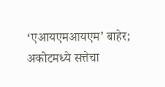‘एआयएमआयएम’ बाहेर; अकोटमध्ये सत्तेचा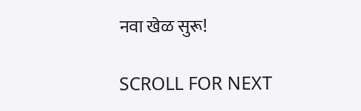नवा खेळ सुरू!

SCROLL FOR NEXT